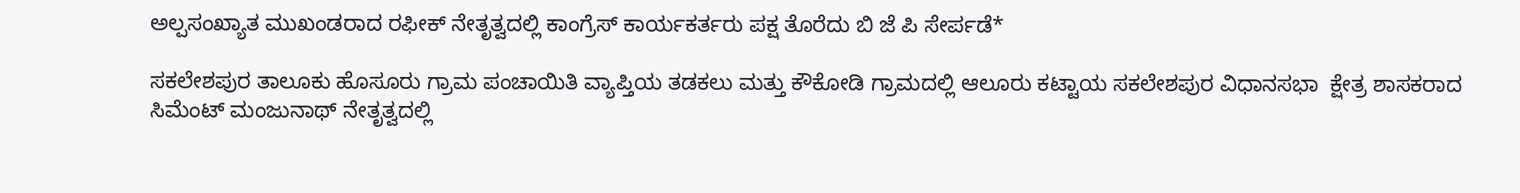ಅಲ್ಪಸಂಖ್ಯಾತ ಮುಖಂಡರಾದ ರಫೀಕ್ ನೇತೃತ್ವದಲ್ಲಿ ಕಾಂಗ್ರೆಸ್ ಕಾರ್ಯಕರ್ತರು ಪಕ್ಷ ತೊರೆದು ಬಿ ಜೆ ಪಿ ಸೇರ್ಪಡೆ*

ಸಕಲೇಶಪುರ ತಾಲೂಕು ಹೊಸೂರು ಗ್ರಾಮ ಪಂಚಾಯಿತಿ ವ್ಯಾಪ್ತಿಯ ತಡಕಲು ಮತ್ತು ಕೌಕೋಡಿ‌ ಗ್ರಾಮದಲ್ಲಿ ಆಲೂರು ಕಟ್ಟಾಯ ಸಕಲೇಶಪುರ ವಿಧಾನಸಭಾ  ಕ್ಷೇತ್ರ ಶಾಸಕರಾದ ಸಿಮೆಂಟ್ ಮಂಜುನಾಥ್ ನೇತೃತ್ವದಲ್ಲಿ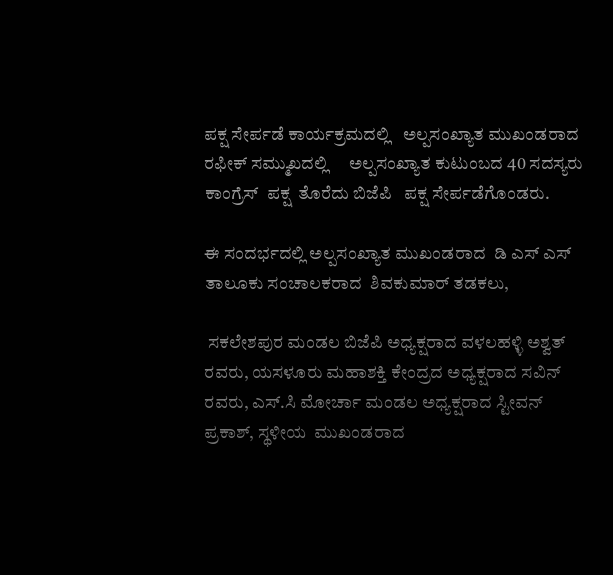ಪಕ್ಷ ಸೇರ್ಪಡೆ ಕಾರ್ಯಕ್ರಮದಲ್ಲಿ   ಅಲ್ಪಸಂಖ್ಯಾತ ಮುಖಂಡರಾದ ರಫೀಕ್ ಸಮ್ಮುಖದಲ್ಲಿ     ಅಲ್ಪಸಂಖ್ಯಾತ ಕುಟುಂಬದ 40 ಸದಸ್ಯರು ಕಾಂಗ್ರೆಸ್  ಪಕ್ಷ  ತೊರೆದು ಬಿಜೆಪಿ   ಪಕ್ಷ ಸೇರ್ಪಡೆಗೊಂಡರು.

ಈ ಸಂದರ್ಭದಲ್ಲಿ ಅಲ್ಪಸಂಖ್ಯಾತ ಮುಖಂಡರಾದ  ಡಿ ಎಸ್ ಎಸ್  ತಾಲೂಕು ಸಂಚಾಲಕರಾದ  ಶಿವಕುಮಾರ್ ತಡಕಲು,

 ಸಕಲೇಶಪುರ ಮಂಡಲ ಬಿಜೆಪಿ ಅಧ್ಯಕ್ಷರಾದ ವಳಲಹಳ್ಳಿ ಅಶ್ವತ್ ರವರು, ಯಸಳೂರು ಮಹಾಶಕ್ತಿ ಕೇಂದ್ರದ ಅಧ್ಯಕ್ಷರಾದ ಸವಿನ್ ರವರು, ಎಸ್.ಸಿ ಮೋರ್ಚಾ ಮಂಡಲ ಅಧ್ಯಕ್ಷರಾದ ಸ್ಟೀವನ್ ಪ್ರಕಾಶ್, ಸ್ಥಳೀಯ  ಮುಖಂಡರಾದ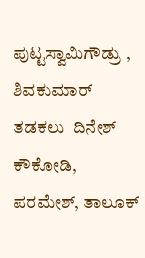ಪುಟ್ಟಸ್ವಾಮಿಗೌಡ್ರು , ಶಿವಕುಮಾರ್ ತಡಕಲು  ದಿನೇಶ್ ಕೌಕೋಡಿ, ಪರಮೇಶ್, ತಾಲೂಕ್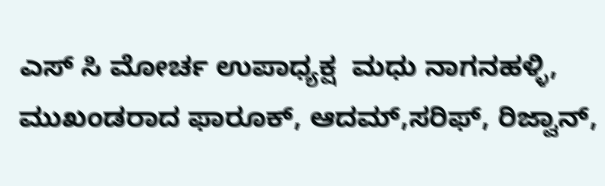ಎಸ್ ಸಿ ಮೋರ್ಚ ಉಪಾಧ್ಯಕ್ಷ  ಮಧು ನಾಗನಹಳ್ಳಿ,  ಮುಖಂಡರಾದ ಫಾರೂಕ್, ಆದಮ್,ಸರಿಫ್, ರಿಜ್ವಾನ್,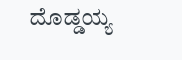ದೊಡ್ಡಯ್ಯ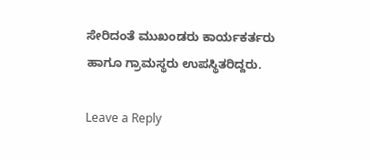ಸೇರಿದಂತೆ ಮುಖಂಡರು ಕಾರ್ಯಕರ್ತರು ಹಾಗೂ ಗ್ರಾಮಸ್ಥರು ಉಪಸ್ಥಿತರಿದ್ದರು.

Leave a Reply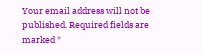Your email address will not be published. Required fields are marked *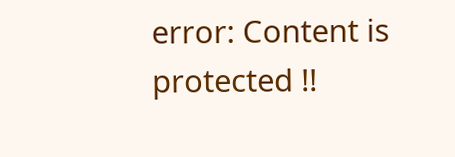error: Content is protected !!